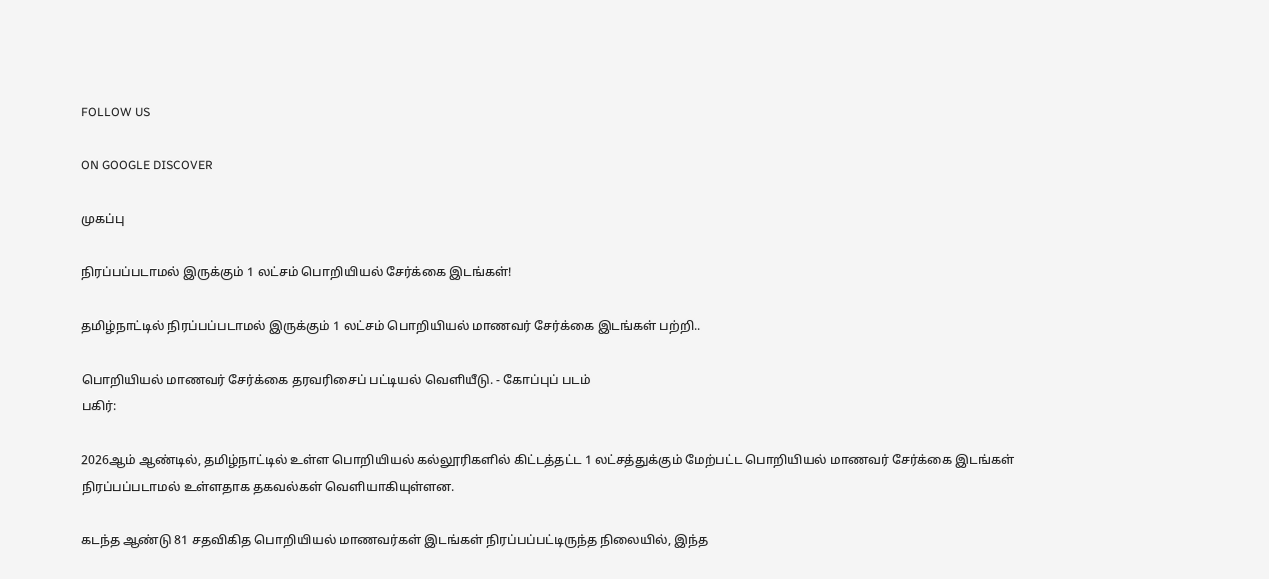FOLLOW US

ON GOOGLE DISCOVER

முகப்பு

நிரப்பப்படாமல் இருக்கும் 1 லட்சம் பொறியியல் சேர்க்கை இடங்கள்!

தமிழ்நாட்டில் நிரப்பப்படாமல் இருக்கும் 1 லட்சம் பொறியியல் மாணவர் சேர்க்கை இடங்கள் பற்றி..

பொறியியல் மாணவர் சேர்க்கை தரவரிசைப் பட்டியல் வெளியீடு. - கோப்புப் படம்
பகிர்:

2026ஆம் ஆண்டில், தமிழ்நாட்டில் உள்ள பொறியியல் கல்லூரிகளில் கிட்டத்தட்ட 1 லட்சத்துக்கும் மேற்பட்ட பொறியியல் மாணவர் சேர்க்கை இடங்கள் நிரப்பப்படாமல் உள்ளதாக தகவல்கள் வெளியாகியுள்ளன.

கடந்த ஆண்டு 81 சதவிகித பொறியியல் மாணவர்கள் இடங்கள் நிரப்பப்பட்டிருந்த நிலையில், இந்த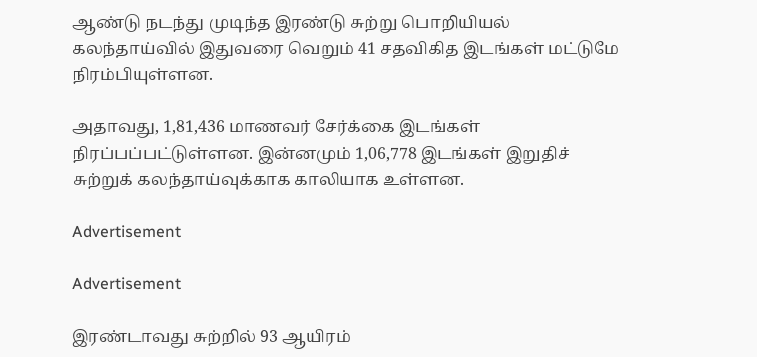ஆண்டு நடந்து முடிந்த இரண்டு சுற்று பொறியியல் கலந்தாய்வில் இதுவரை வெறும் 41 சதவிகித இடங்கள் மட்டுமே நிரம்பியுள்ளன.

அதாவது, 1,81,436 மாணவர் சேர்க்கை இடங்கள் நிரப்பப்பட்டுள்ளன. இன்னமும் 1,06,778 இடங்கள் இறுதிச் சுற்றுக் கலந்தாய்வுக்காக காலியாக உள்ளன.

Advertisement

Advertisement

இரண்டாவது சுற்றில் 93 ஆயிரம்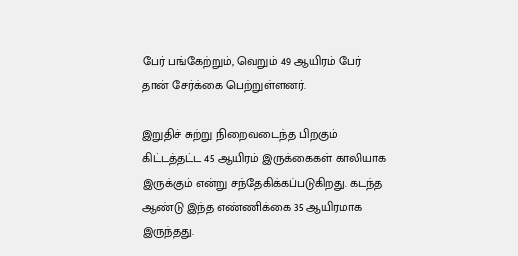பேர் பங்கேற்றும், வெறும் 49 ஆயிரம் பேர் தான் சேர்க்கை பெற்றுள்ளனர்.

இறுதிச் சுற்று நிறைவடைந்த பிறகும் கிட்டத்தட்ட 45 ஆயிரம் இருக்கைகள் காலியாக இருக்கும் என்று சந்தேகிக்கப்படுகிறது. கடந்த ஆண்டு இந்த எண்ணிக்கை 35 ஆயிரமாக இருந்தது.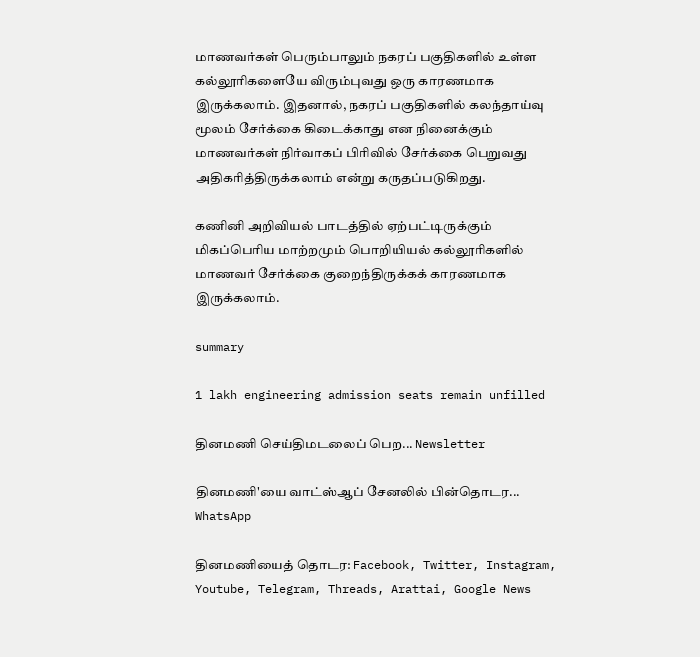மாணவர்கள் பெரும்பாலும் நகரப் பகுதிகளில் உள்ள கல்லூரிகளையே விரும்புவது ஒரு காரணமாக இருக்கலாம். இதனால், நகரப் பகுதிகளில் கலந்தாய்வு மூலம் சேர்க்கை கிடைக்காது என நினைக்கும் மாணவர்கள் நிர்வாகப் பிரிவில் சேர்க்கை பெறுவது அதிகரித்திருக்கலாம் என்று கருதப்படுகிறது.

கணினி அறிவியல் பாடத்தில் ஏற்பட்டிருக்கும் மிகப்பெரிய மாற்றமும் பொறியியல் கல்லூரிகளில் மாணவர் சேர்க்கை குறைந்திருக்கக் காரணமாக இருக்கலாம்.

summary

1 lakh engineering admission seats remain unfilled

தினமணி செய்திமடலைப் பெற... Newsletter

தினமணி'யை வாட்ஸ்ஆப் சேனலில் பின்தொடர... WhatsApp

தினமணியைத் தொடர: Facebook, Twitter, Instagram, Youtube, Telegram, Threads, Arattai, Google News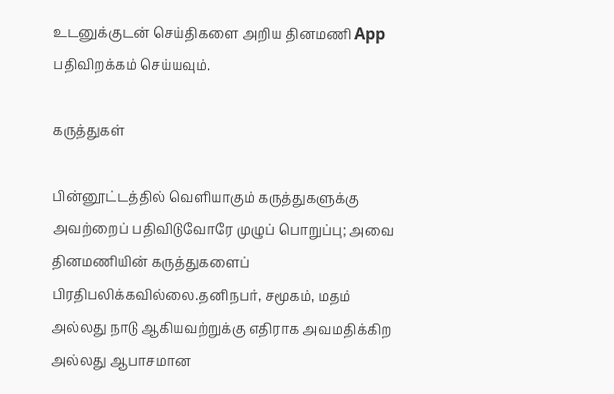உடனுக்குடன் செய்திகளை அறிய தினமணி App பதிவிறக்கம் செய்யவும்.

கருத்துகள்

பின்னூட்டத்தில் வெளியாகும் கருத்துகளுக்கு அவற்றைப் பதிவிடுவோரே முழுப் பொறுப்பு; அவை தினமணியின் கருத்துகளைப் பிரதிபலிக்கவில்லை.தனிநபர், சமூகம், மதம் அல்லது நாடு ஆகியவற்றுக்கு எதிராக அவமதிக்கிற அல்லது ஆபாசமான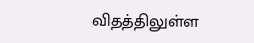விதத்திலுள்ள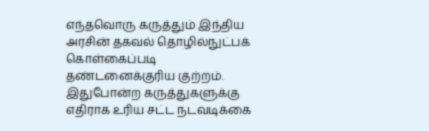எந்தவொரு கருத்தும் இந்திய அரசின் தகவல் தொழில்நுட்பக் கொள்கைப்படி தண்டனைக்குரிய குற்றம். இதுபோன்ற கருத்துகளுக்கு எதிராக உரிய சட்ட நடவடிக்கை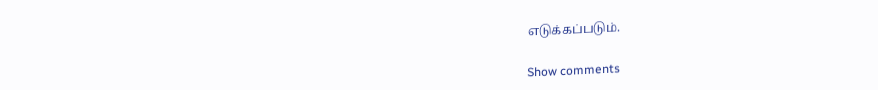எடுக்கப்படும்.

Show comments